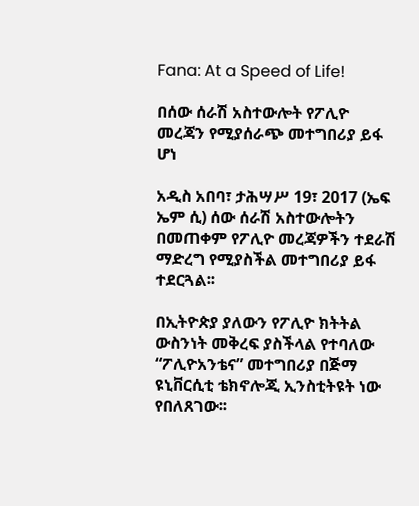Fana: At a Speed of Life!

በሰው ሰራሽ አስተውሎት የፖሊዮ መረጃን የሚያሰራጭ መተግበሪያ ይፋ ሆነ

አዲስ አበባ፣ ታሕሣሥ 19፣ 2017 (ኤፍ ኤም ሲ) ሰው ሰራሽ አስተውሎትን በመጠቀም የፖሊዮ መረጃዎችን ተደራሽ ማድረግ የሚያስችል መተግበሪያ ይፋ ተደርጓል፡፡

በኢትዮጵያ ያለውን የፖሊዮ ክትትል ውስንነት መቅረፍ ያስችላል የተባለው “ፖሊዮአንቴና” መተግበሪያ በጅማ ዩኒቨርሲቲ ቴክኖሎጂ ኢንስቲትዩት ነው የበለጸገው፡፡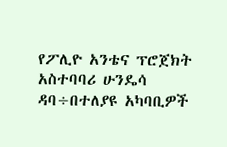የፖሊዮ አንቴና ፕሮጀክት አስተባባሪ ሁንዴሳ ዳባ÷በተለያዩ አካባቢዎች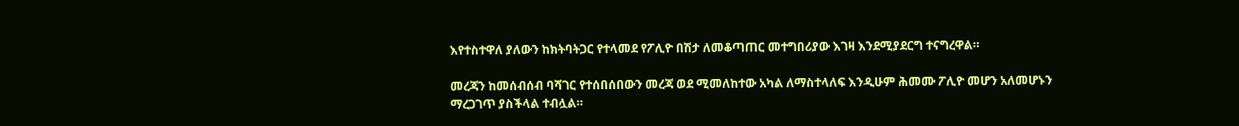እየተስተዋለ ያለውን ከክትባትጋር የተላመደ የፖሊዮ በሽታ ለመቆጣጠር መተግበሪያው እገዛ እንደሚያደርግ ተናግረዋል።

መረጃን ከመሰብሰብ ባሻገር የተሰበሰበውን መረጃ ወደ ሚመለከተው አካል ለማስተላለፍ እንዲሁም ሕመሙ ፖሊዮ መሆን አለመሆኑን ማረጋገጥ ያስችላል ተብሏል።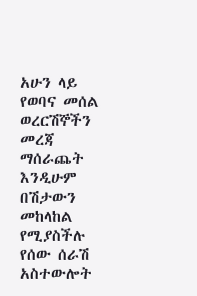አሁን ላይ የወባና መሰል ወረርሽኞችን መረጃ ማሰራጨት እንዲሁም በሽታውን መከላከል የሚያስችሉ የሰው ሰራሽ አስተውሎት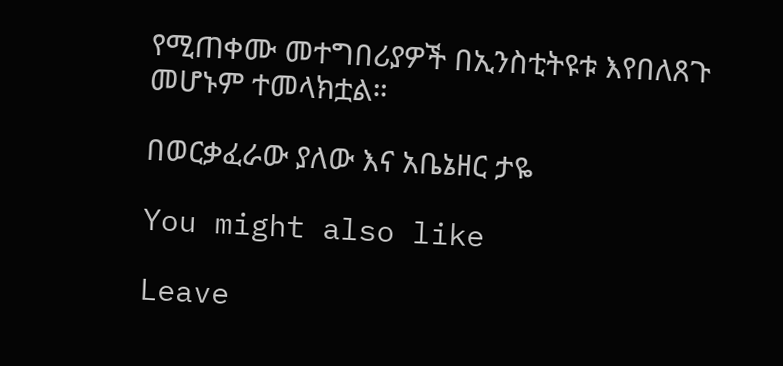የሚጠቀሙ መተግበሪያዎች በኢንስቲትዩቱ እየበለጸጉ መሆኑም ተመላክቷል።

በወርቃፈራው ያለው እና አቤኔዘር ታዬ

You might also like

Leave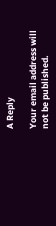A Reply

Your email address will not be published.